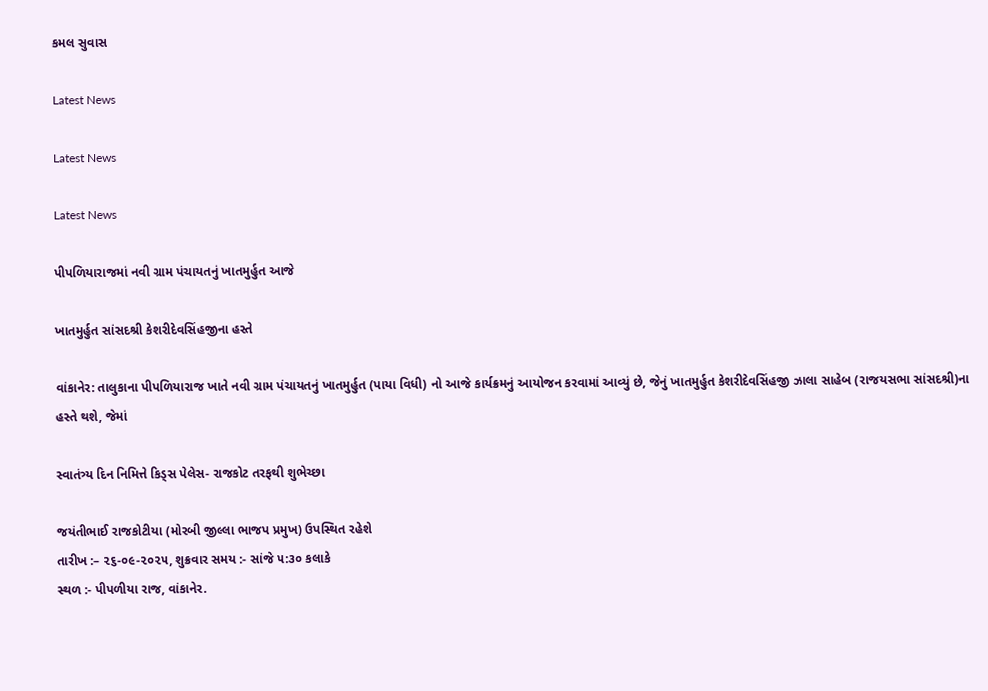કમલ સુવાસ

Latest News

Latest News

Latest News

પીપળિયારાજમાં નવી ગ્રામ પંચાયતનું ખાતમુર્હુત આજે

ખાતમુર્હુત સાંસદશ્રી કેશરીદેવસિંહજીના હસ્તે

વાંકાનેર: તાલુકાના પીપળિયારાજ ખાતે નવી ગ્રામ પંચાયતનું ખાતમુર્હુત (પાયા વિધી) નો આજે કાર્યક્રમનું આયોજન કરવામાં આવ્યું છે, જેનું ખાતમુર્હુત કેશરીદેવસિંહજી ઝાલા સાહેબ (રાજયસભા સાંસદશ્રી)ના હસ્તે થશે, જેમાં

સ્વાતંત્ર્ય દિન નિમિત્તે કિડ્સ પેલેસ- રાજકોટ તરફથી શુભેચ્છા

જયંતીભાઈ રાજકોટીયા (મોરબી જીલ્લા ભાજપ પ્રમુખ) ઉપસ્થિત રહેશે
તારીખ :– ૨૬-૦૯-૨૦૨૫, શુક્રવાર સમય :- સાંજે ૫:૩૦ કલાકે
સ્થળ :- પીપળીયા રાજ, વાંકાનેર.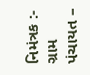નિમંત્રક :- ગ્રામ પંચાયત –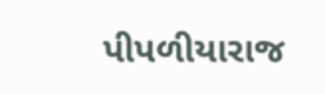પીપળીયારાજ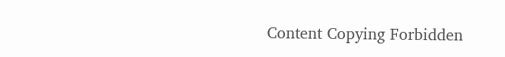Content Copying Forbidden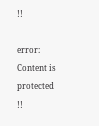!!

error: Content is protected !!